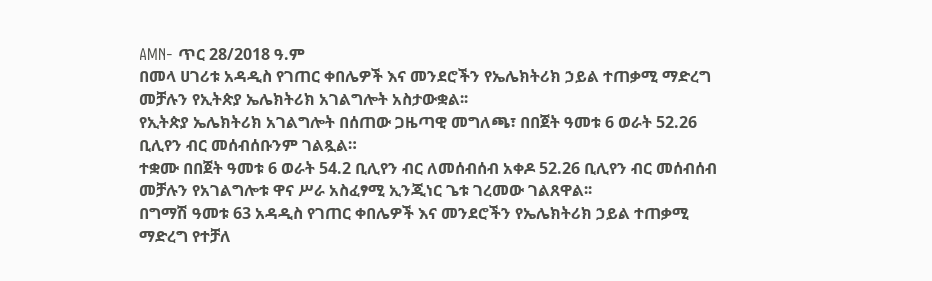AMN- ጥር 28/2018 ዓ.ም
በመላ ሀገሪቱ አዳዲስ የገጠር ቀበሌዎች እና መንደሮችን የኤሌክትሪክ ኃይል ተጠቃሚ ማድረግ መቻሉን የኢትጵያ ኤሌክትሪክ አገልግሎት አስታውቋል፡፡
የኢትጵያ ኤሌክትሪክ አገልግሎት በሰጠው ጋዜጣዊ መግለጫ፣ በበጀት ዓመቱ 6 ወራት 52.26 ቢሊየን ብር መሰብሰቡንም ገልጿል።
ተቋሙ በበጀት ዓመቱ 6 ወራት 54.2 ቢሊየን ብር ለመሰብሰብ አቀዶ 52.26 ቢሊየን ብር መሰብሰብ መቻሉን የአገልግሎቱ ዋና ሥራ አስፈፃሚ ኢንጂነር ጌቱ ገረመው ገልጸዋል፡፡
በግማሽ ዓመቱ 63 አዳዲስ የገጠር ቀበሌዎች እና መንደሮችን የኤሌክትሪክ ኃይል ተጠቃሚ ማድረግ የተቻለ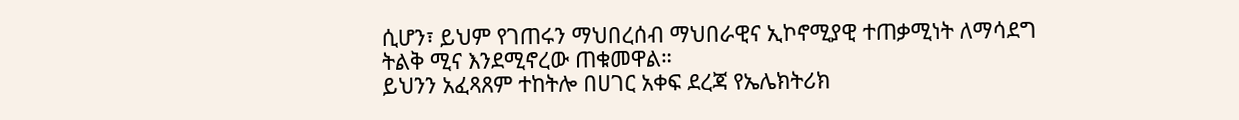ሲሆን፣ ይህም የገጠሩን ማህበረሰብ ማህበራዊና ኢኮኖሚያዊ ተጠቃሚነት ለማሳደግ ትልቅ ሚና እንደሚኖረው ጠቁመዋል።
ይህንን አፈጻጸም ተከትሎ በሀገር አቀፍ ደረጃ የኤሌክትሪክ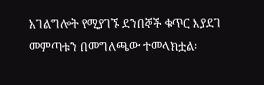አገልግሎት የሚያገኙ ደንበኞች ቁጥር እያደገ መምጣቱን በመግለጫው ተመላክቷል፡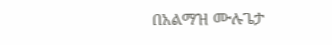በአልማዝ ሙሉጌታ